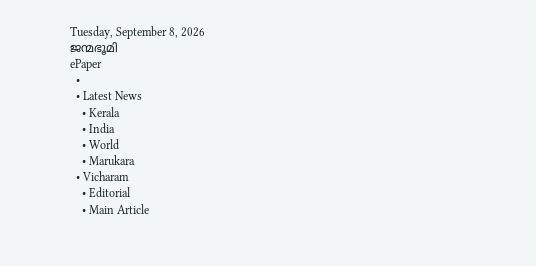Tuesday, September 8, 2026
ജന്മഭൂമി
ePaper
  •
  • Latest News
    • Kerala
    • India
    • World
    • Marukara
  • Vicharam
    • Editorial
    • Main Article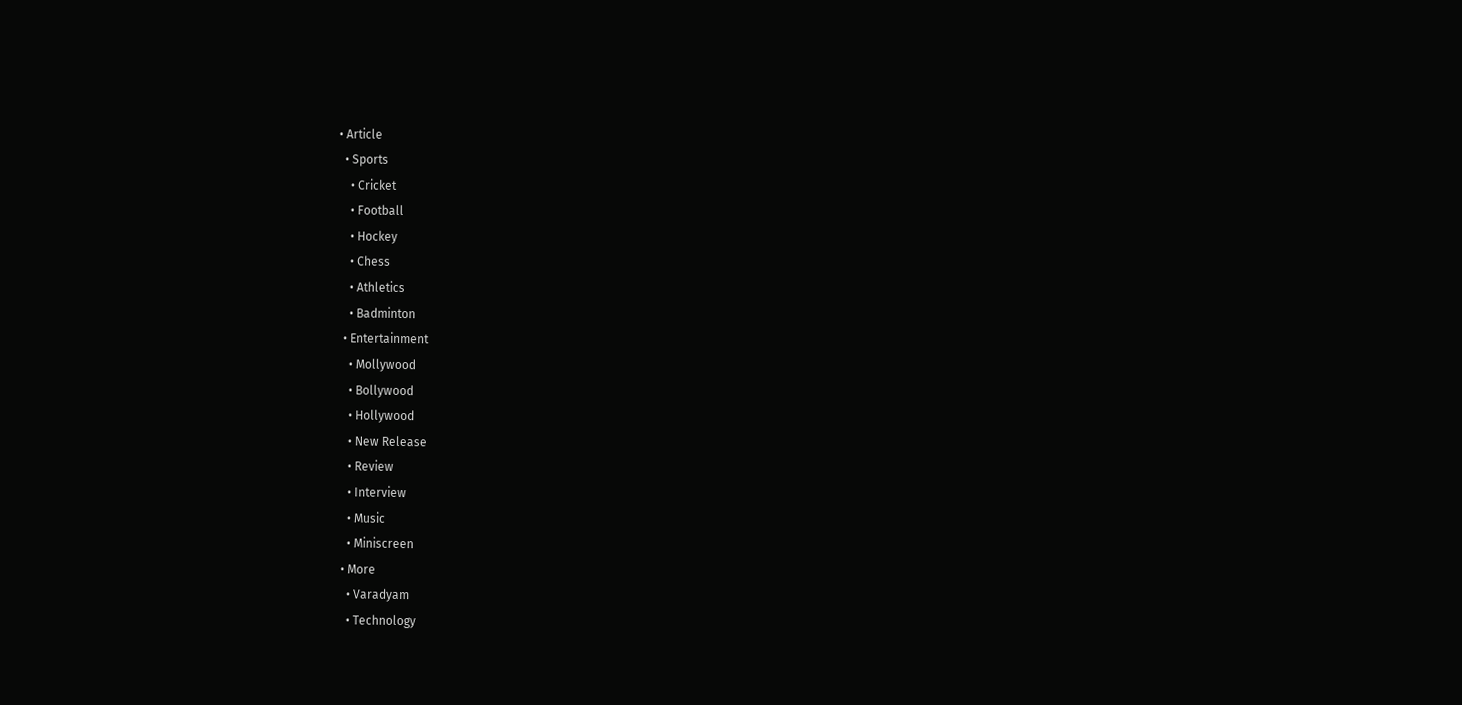• Article
  • Sports
    • Cricket
    • Football
    • Hockey
    • Chess
    • Athletics
    • Badminton
  • Entertainment
    • Mollywood
    • Bollywood
    • Hollywood
    • New Release
    • Review
    • Interview
    • Music
    • Miniscreen
  • More
    • Varadyam
    • Technology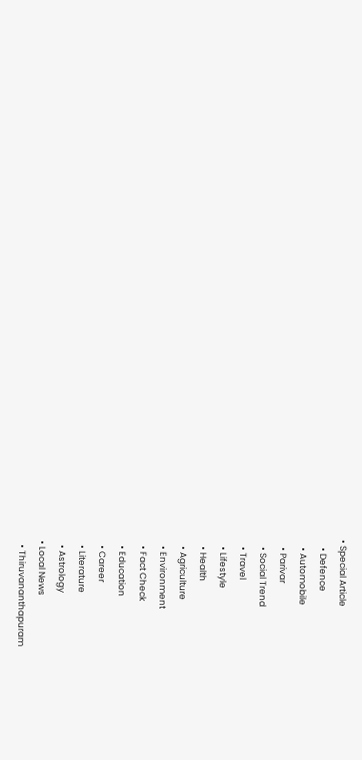• Special Article
    • Defence
    • Automobile
    • Parivar
    • Social Trend
    • Travel
    • Lifestyle
    • Health
    • Agriculture
    • Environment
    • Fact Check
    • Education
    • Career
    • Literature
    • Astrology
  • Local News
    • Thiruvananthapuram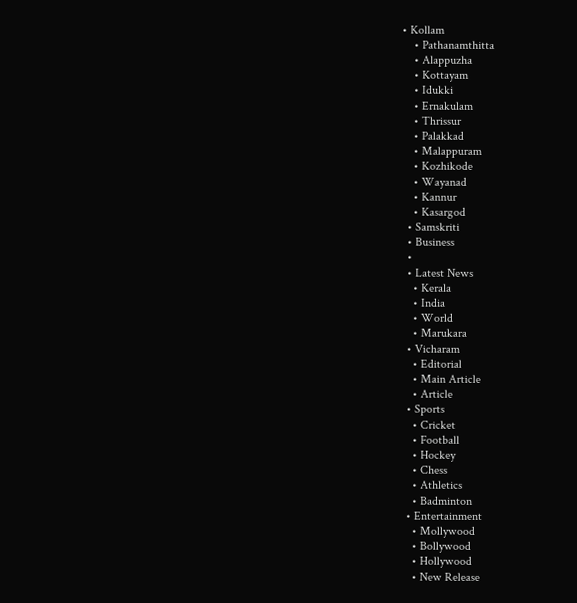• Kollam
    • Pathanamthitta
    • Alappuzha
    • Kottayam
    • Idukki
    • Ernakulam
    • Thrissur
    • Palakkad
    • Malappuram
    • Kozhikode
    • Wayanad
    • Kannur
    • Kasargod
  • Samskriti
  • Business
  •
  • Latest News
    • Kerala
    • India
    • World
    • Marukara
  • Vicharam
    • Editorial
    • Main Article
    • Article
  • Sports
    • Cricket
    • Football
    • Hockey
    • Chess
    • Athletics
    • Badminton
  • Entertainment
    • Mollywood
    • Bollywood
    • Hollywood
    • New Release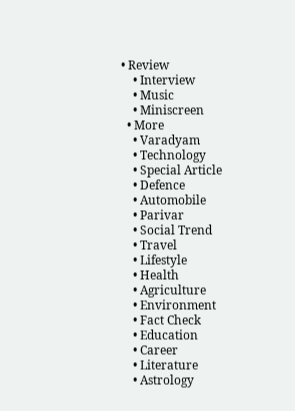• Review
    • Interview
    • Music
    • Miniscreen
  • More
    • Varadyam
    • Technology
    • Special Article
    • Defence
    • Automobile
    • Parivar
    • Social Trend
    • Travel
    • Lifestyle
    • Health
    • Agriculture
    • Environment
    • Fact Check
    • Education
    • Career
    • Literature
    • Astrology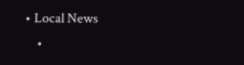• Local News
    •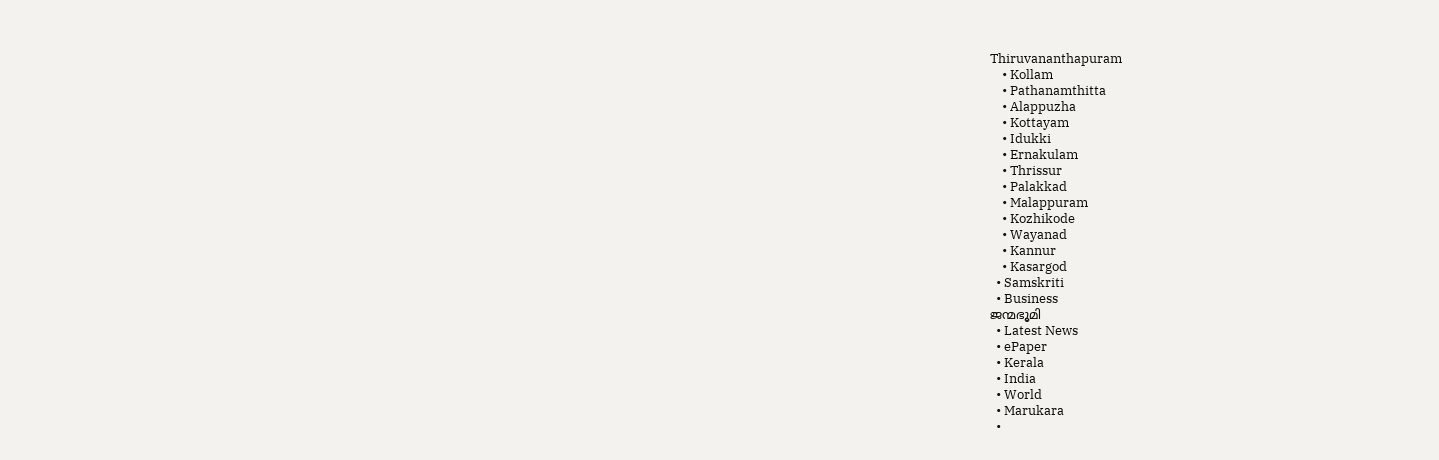Thiruvananthapuram
    • Kollam
    • Pathanamthitta
    • Alappuzha
    • Kottayam
    • Idukki
    • Ernakulam
    • Thrissur
    • Palakkad
    • Malappuram
    • Kozhikode
    • Wayanad
    • Kannur
    • Kasargod
  • Samskriti
  • Business
ജന്മഭൂമി
  • Latest News
  • ePaper
  • Kerala
  • India
  • World
  • Marukara
  •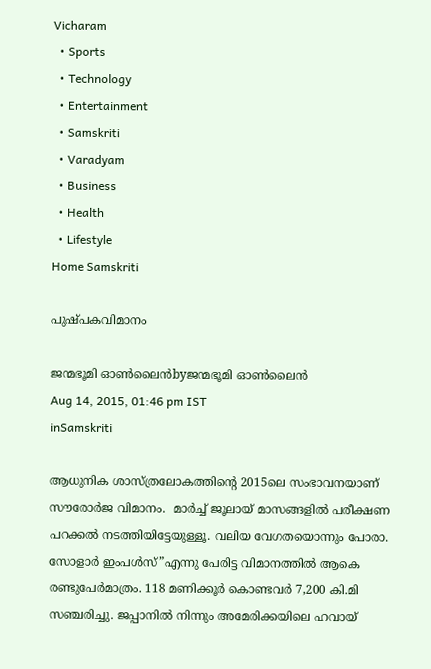Vicharam
  • Sports
  • Technology
  • Entertainment
  • Samskriti
  • Varadyam
  • Business
  • Health
  • Lifestyle
Home Samskriti

പുഷ്പകവിമാനം

ജന്മഭൂമി ഓണ്‍ലൈന്‍byജന്മഭൂമി ഓണ്‍ലൈന്‍
Aug 14, 2015, 01:46 pm IST
inSamskriti

ആധുനിക ശാസ്ത്രലോകത്തിന്റെ 2015ലെ സംഭാവനയാണ് സൗരോര്‍ജ വിമാനം.  മാര്‍ച്ച് ജൂലായ് മാസങ്ങളില്‍ പരീക്ഷണ പറക്കല്‍ നടത്തിയിട്ടേയുള്ളൂ. വലിയ വേഗതയൊന്നും പോരാ. സോളാര്‍ ഇംപള്‍സ്”എന്നു പേരിട്ട വിമാനത്തില്‍ ആകെ രണ്ടുപേര്‍മാത്രം. 118 മണിക്കൂര്‍ കൊണ്ടവര്‍ 7,200 കി.മി സഞ്ചരിച്ചു. ജപ്പാനില്‍ നിന്നും അമേരിക്കയിലെ ഹവായ്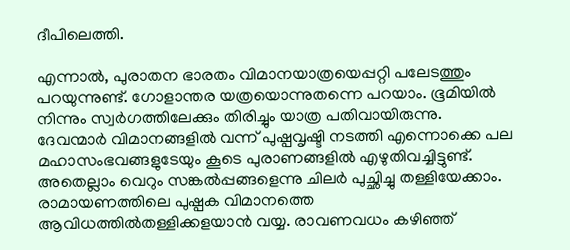ദീപിലെത്തി.

എന്നാല്‍, പുരാതന ഭാരതം വിമാനയാത്രയെപ്പറ്റി പലേടത്തും പറയുന്നുണ്ട്. ഗോളാന്തര യത്രയൊന്നുതന്നെ പറയാം. ഭൂമിയില്‍ നിന്നും സ്വര്‍ഗത്തിലേക്കും തിരിച്ചും യാത്ര പതിവായിരുന്നു. ദേവന്മാര്‍ വിമാനങ്ങളില്‍ വന്ന് പുഷ്പവൃഷ്ടി നടത്തി എന്നൊക്കെ പല മഹാസംഭവങ്ങളുടേയും കൂടെ പുരാണങ്ങളില്‍ എഴുതിവച്ചിട്ടുണ്ട്. അതെല്ലാം വെറും സങ്കല്‍പ്പങ്ങളെന്നു ചിലര്‍ പുച്ഛിച്ചു തള്ളിയേക്കാം. രാമായണത്തിലെ പുഷ്പക വിമാനത്തെ ആവിധത്തില്‍തള്ളിക്കളയാന്‍ വയ്യ. രാവണവധം കഴിഞ്ഞ്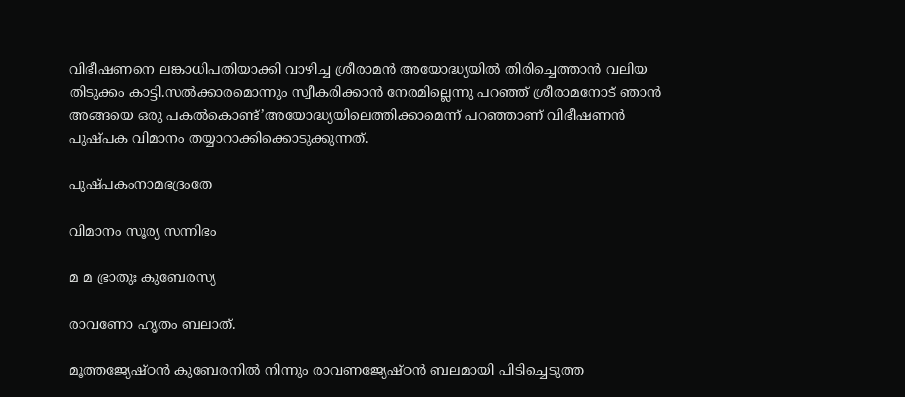വിഭീഷണനെ ലങ്കാധിപതിയാക്കി വാഴിച്ച ശ്രീരാമന്‍ അയോദ്ധ്യയില്‍ തിരിച്ചെത്താന്‍ വലിയ തിടുക്കം കാട്ടി.സല്‍ക്കാരമൊന്നും സ്വീകരിക്കാന്‍ നേരമില്ലെന്നു പറഞ്ഞ് ശ്രീരാമനോട് ഞാന്‍ അങ്ങയെ ഒരു പകല്‍കൊണ്ട്’അയോദ്ധ്യയിലെത്തിക്കാമെന്ന് പറഞ്ഞാണ് വിഭീഷണന്‍ പുഷ്പക വിമാനം തയ്യാറാക്കിക്കൊടുക്കുന്നത്.

പുഷ്പകംനാമഭദ്രംതേ

വിമാനം സൂര്യ സന്നിഭം

മ മ ഭ്രാതുഃ കുബേരസ്യ

രാവണോ ഹൃതം ബലാത്.

മൂത്തജ്യേഷ്ഠന്‍ കുബേരനില്‍ നിന്നും രാവണജ്യേഷ്ഠന്‍ ബലമായി പിടിച്ചെടുത്ത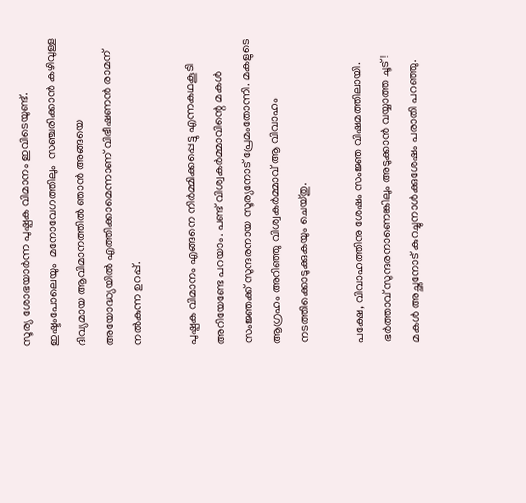സൂര്യ ശോഭയാര്‍ന്ന പുഷ്പക വിമാനം ഇവിടെയുണ്ട്. ഇഷ്ടംപോലെയും  മനോവേഗത്തിലും  സഞ്ചരിക്കാന്‍ കഴിവുള്ള  ദിവ്യമായ ആവിമാനത്തില്‍ ഞാന്‍ അങ്ങയെ അയോദ്ധ്യയില്‍ എത്തിക്കാമെന്നാണ് വിഭീഷണന്‍ രാമന് നല്‍കുന്ന ഉറപ്പ്.

പുഷ്പക വിമാനം എങ്ങനെ നിര്‍മ്മിക്കപ്പെട്ടു എന്നകഥകൂടി അറിയേണ്ടേ പറയാം. പണ്ട് വിശ്വകര്‍മ്മാവിന്റെ മകള്‍ സംജ്ഞക്ക് സുന്ദരനായ സൂര്യനോട് പ്രേമംതോന്നി. മകളുടെ ആഗ്രഹം അറിഞ്ഞു വിശ്വകര്‍മ്മാവ് ആ വിവാഹം നടത്തിക്കൊടുക്കുകയും ചെയ്തു.

പക്ഷേ, വിവാഹത്തിനു ശേഷം സംജ്ഞ വിഷമത്തിലായി. ഭര്‍ത്താവ് സുന്ദരനാണെങ്കിലും അടുക്കാന്‍ വയ്യാത്ത ചൂട്! മകള്‍ അച്ഛനോട് കുറച്ചുനാള്‍ക്കുശേഷം പരാതി പറഞ്ഞു.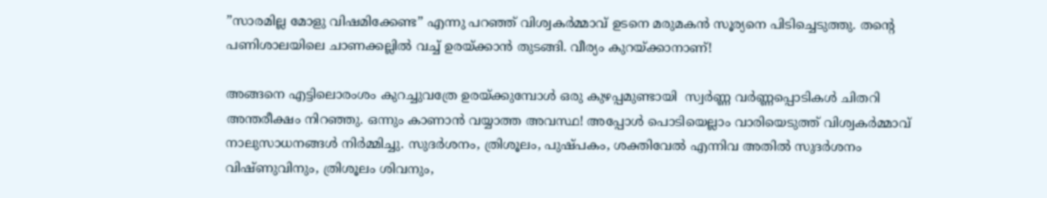”സാരമില്ല മോളു വിഷമിക്കേണ്ട” എന്നു പറഞ്ഞ് വിശ്വകര്‍മ്മാവ് ഉടനെ മരുമകന്‍ സൂര്യനെ പിടിച്ചെടുത്തു. തന്റെ പണിശാലയിലെ ചാണക്കല്ലില്‍ വച്ച് ഉരയ്‌ക്കാന്‍ തുടങ്ങി. വീര്യം കുറയ്‌ക്കാനാണ്!

അങ്ങനെ എട്ടിലൊരംശം കുറച്ചുവത്രേ ഉരയ്‌ക്കുമ്പോള്‍ ഒരു കുഴപ്പമുണ്ടായി  സ്വര്‍ണ്ണ വര്‍ണ്ണപ്പൊടികള്‍ ചിതറി അന്തരീക്ഷം നിറഞ്ഞു. ഒന്നും കാണാന്‍ വയ്യാത്ത അവസ്ഥ! അപ്പോള്‍ പൊടിയെല്ലാം വാരിയെടുത്ത് വിശ്വകര്‍മ്മാവ് നാലുസാധനങ്ങള്‍ നിര്‍മ്മിച്ചു. സുദര്‍ശനം, ത്രിശൂലം, പുഷ്പകം, ശക്തിവേല്‍ എന്നിവ അതില്‍ സുദര്‍ശനം വിഷ്ണുവിനും, ത്രിശൂലം ശിവനും,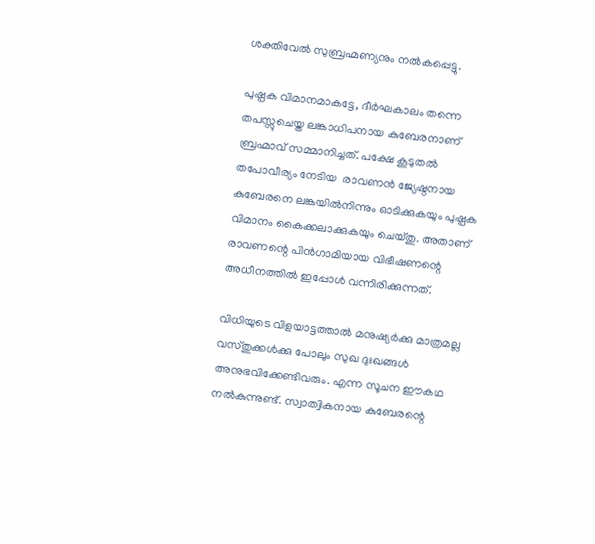ശക്തിവേല്‍ സുബ്രഹ്മണ്യനും നല്‍കപ്പെട്ടു.

പുഷ്പക വിമാനമാകട്ടേ, ദീര്‍ഘകാലം തന്നെ തപസ്സുചെയ്ത ലങ്കാധിപനായ കുബേരനാണ് ബ്രഹ്മാവ് സമ്മാനിച്ചത്. പക്ഷേ കൂടുതല്‍ തപോവീര്യം നേടിയ  രാവണന്‍ ജ്യേഷ്ഠനായ കുബേരനെ ലങ്കയില്‍നിന്നും ഓടിക്കുകയും പുഷ്പക വിമാനം കൈക്കലാക്കുകയും ചെയ്തു. അതാണ് രാവണന്റെ പിന്‍ഗാമിയായ വിഭീഷണന്റെ അധീനത്തില്‍ ഇപ്പോള്‍ വന്നിരിക്കുന്നത്.

വിധിയുടെ വിളയാട്ടത്താല്‍ മനുഷ്യര്‍ക്കു മാത്രമല്ല വസ്തുക്കള്‍ക്കു പോലും സുഖ ദുഃഖങ്ങള്‍ അനുഭവിക്കേണ്ടിവരും. എന്ന സൂചന ഈകഥ നല്‍കുന്നുണ്ട്. സ്വാത്വികനായ കുബേരന്റെ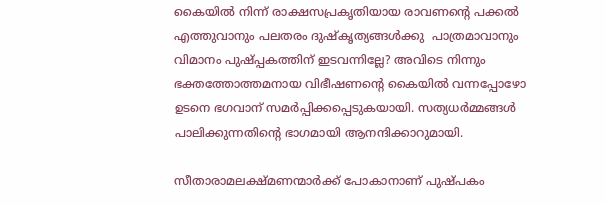കൈയില്‍ നിന്ന് രാക്ഷസപ്രകൃതിയായ രാവണന്റെ പക്കല്‍ എത്തുവാനും പലതരം ദുഷ്‌കൃത്യങ്ങള്‍ക്കു  പാത്രമാവാനും വിമാനം പുഷ്പ്പകത്തിന് ഇടവന്നില്ലേ? അവിടെ നിന്നും ഭക്തത്തോത്തമനായ വിഭീഷണന്റെ കൈയില്‍ വന്നപ്പോഴോ ഉടനെ ഭഗവാന് സമര്‍പ്പിക്കപ്പെടുകയായി. സത്യധര്‍മ്മങ്ങള്‍ പാലിക്കുന്നതിന്റെ ഭാഗമായി ആനന്ദിക്കാറുമായി.

സീതാരാമലക്ഷ്മണന്മാര്‍ക്ക് പോകാനാണ് പുഷ്പകം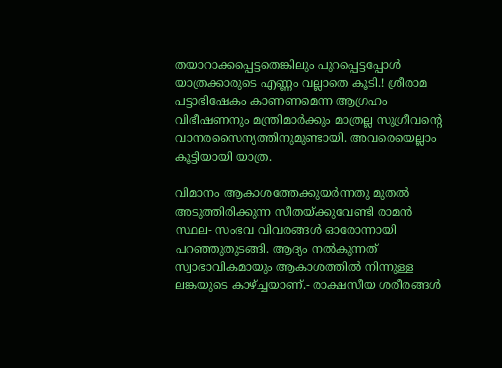തയാറാക്കപ്പെട്ടതെങ്കിലും പുറപ്പെട്ടപ്പോള്‍ യാത്രക്കാരുടെ എണ്ണം വല്ലാതെ കൂടി.! ശ്രീരാമ പട്ടാഭിഷേകം കാണണമെന്ന ആഗ്രഹം വിഭീഷണനും മന്ത്രിമാര്‍ക്കും മാത്രല്ല സുഗ്രീവന്റെ വാനരസൈന്യത്തിനുമുണ്ടായി. അവരെയെല്ലാം കൂട്ടിയായി യാത്ര.

വിമാനം ആകാശത്തേക്കുയര്‍ന്നതു മുതല്‍ അടുത്തിരിക്കുന്ന സീതയ്‌ക്കുവേണ്ടി രാമന്‍ സ്ഥല- സംഭവ വിവരങ്ങള്‍ ഓരോന്നായി പറഞ്ഞുതുടങ്ങി. ആദ്യം നല്‍കുന്നത്  സ്വാഭാവികമായും ആകാശത്തില്‍ നിന്നുള്ള ലങ്കയുടെ കാഴ്‌ച്ചയാണ്.- രാക്ഷസീയ ശരീരങ്ങള്‍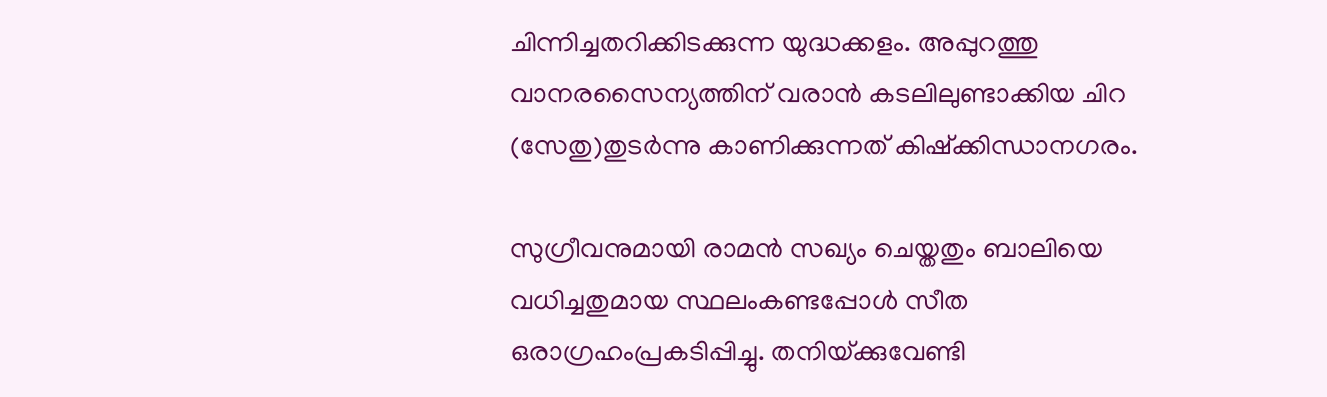ചിന്നിച്ചതറിക്കിടക്കുന്ന യുദ്ധക്കളം. അപ്പുറത്തു വാനരസൈന്യത്തിന് വരാന്‍ കടലിലുണ്ടാക്കിയ ചിറ (സേതു)തുടര്‍ന്നു കാണിക്കുന്നത് കിഷ്‌ക്കിന്ധാനഗരം.

സുഗ്രീവനുമായി രാമന്‍ സഖ്യം ചെയ്തതും ബാലിയെ വധിച്ചതുമായ സ്ഥലംകണ്ടപ്പോള്‍ സീത ഒരാഗ്രഹംപ്രകടിപ്പിച്ചു. തനിയ്‌ക്കുവേണ്ടി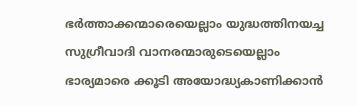ഭര്‍ത്താക്കന്മാരെയെല്ലാം യുദ്ധത്തിനയച്ച സുഗ്രീവാദി വാനരന്മാരുടെയെല്ലാം ഭാര്യമാരെ ക്കൂടി അയോദ്ധ്യകാണിക്കാന്‍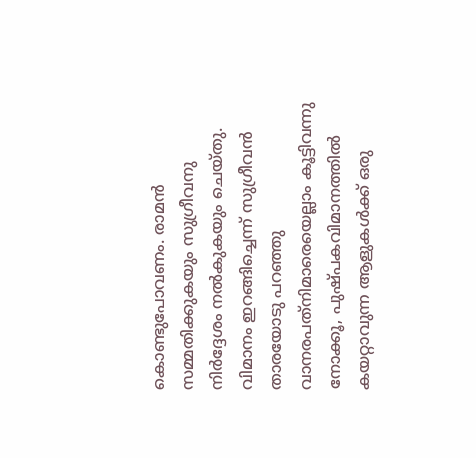കൊണ്ടുപോവണം. രാമന്‍ സമ്മതിക്കുകയും സുഗ്രീവനു നിര്‍ദ്ദേശം നല്‍കുകയും ചെയ്തു. വിമാനം ഇറങ്ങിച്ചെന്ന് സുഗ്രീവന്‍ താരയോടു പറഞ്ഞു വാനരപത്‌നിമാരെയെല്ലാം കൂട്ടിവന്നു നോക്കൂ, പുഷ്പകവിമാനത്തില്‍ കയറ്റാവുന്ന ആളുകള്‍ക്ക് ഒരു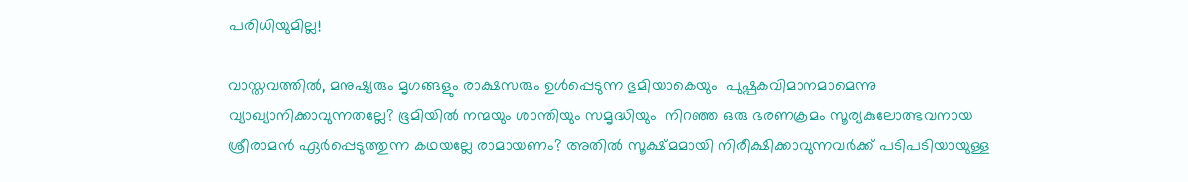പരിധിയുമില്ല!

വാസ്തവത്തില്‍, മനുഷ്യരും മൃഗങ്ങളും രാക്ഷസരും ഉള്‍പ്പെടുന്ന ഭുമിയാകെയും  പുഷ്പകവിമാനമാമെന്നു വ്യാഖ്യാനിക്കാവുന്നതല്ലേ? ഭൂമിയില്‍ നന്മയും ശാന്തിയും സമൃദ്ധിയും  നിറഞ്ഞ ഒരു ഭരണക്രമം സൂര്യകുലോത്ഭവനായ  ശ്രീരാമന്‍ ഏര്‍പ്പെടുത്തുന്ന കഥയല്ലേ രാമായണം? അതില്‍ സൂക്ഷ്മമായി നിരീക്ഷിക്കാവുന്നവര്‍ക്ക് പടിപടിയായുള്ള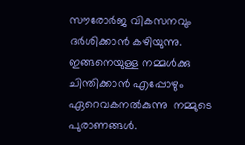സൗരോര്‍ജ വികസനവും ദര്‍ശിക്കാന്‍ കഴിയുന്നു. ഇങ്ങനെയുള്ള നമ്മള്‍ക്കു ചിന്തിക്കാന്‍ എപ്പോഴും ഏറെവകനല്‍കുന്നു  നമ്മുടെ പുരാണങ്ങള്‍.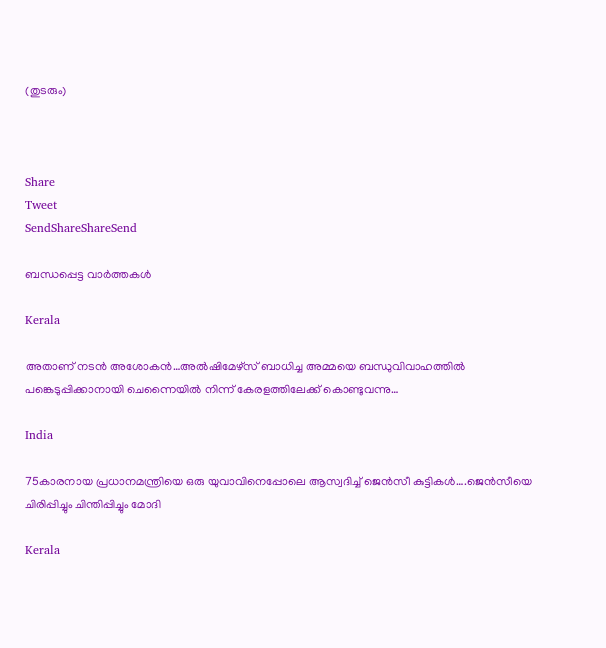(തുടരും)



Share
Tweet
SendShareShareSend

ബന്ധപ്പെട്ട വാര്‍ത്തകള്‍

Kerala

അതാണ് നടന്‍ അശോകന്‍…അൽഷിമേഴ്‌സ് ബാധിച്ച അമ്മയെ ബന്ധുവിവാഹത്തിൽ പങ്കെടുപ്പിക്കാനായി ചെന്നൈയിൽ നിന്ന് കേരളത്തിലേക്ക് കൊണ്ടുവന്നു…

India

75കാരനായ പ്രധാനമന്ത്രിയെ ഒരു യുവാവിനെപ്പോലെ ആസ്വദിച്ച് ജെന്‍സീ കുട്ടികള്‍….ജെന്‍സീയെ ചിരിപ്പിച്ചും ചിന്തിപ്പിച്ചും മോദി

Kerala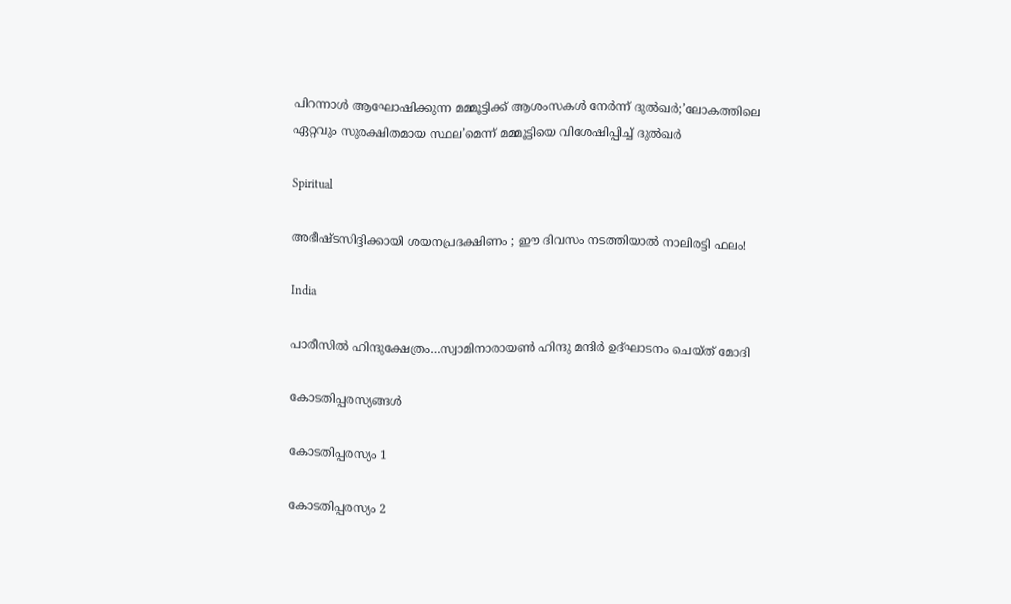പിറന്നാൾ ആഘോഷിക്കുന്ന മമ്മൂട്ടിക്ക് ആശംസകൾ നേർന്ന് ദുൽഖർ;’ലോകത്തിലെ ഏറ്റവും സുരക്ഷിതമായ സ്ഥല’മെന്ന് മമ്മൂട്ടിയെ വിശേഷിപ്പിച്ച് ദുല്‍ഖര്‍

Spiritual

അഭീഷ്ടസിദ്ദിക്കായി ശയനപ്രദക്ഷിണം ; ഈ ദിവസം നടത്തിയാൽ നാലിരട്ടി ഫലം!

India

പാരീസില്‍ ഹിന്ദുക്ഷേത്രം…സ്വാമിനാരായണ്‍ ഹിന്ദു മന്ദിര്‍ ഉദ്ഘാടനം ചെയ്ത് മോദി

കോടതിപ്പരസ്യങ്ങള്‍

കോടതിപ്പരസ്യം 1

കോടതിപ്പരസ്യം 2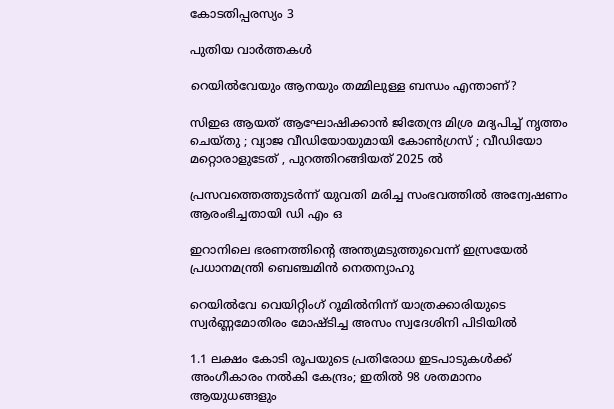കോടതിപ്പരസ്യം 3

പുതിയ വാര്‍ത്തകള്‍

റെയിൽവേയും ആനയും തമ്മിലുള്ള ബന്ധം എന്താണ്?

സിഇഒ ആയത് ആഘോഷിക്കാൻ ജിതേന്ദ്ര മിശ്ര മദ്യപിച്ച് നൃത്തം ചെയ്തു ; വ്യാജ വീഡിയോയുമായി കോൺഗ്രസ് ; വീഡിയോ മറ്റൊരാളുടേത് , പുറത്തിറങ്ങിയത് 2025 ൽ

പ്രസവത്തെത്തുടര്‍ന്ന് യുവതി മരിച്ച സംഭവത്തില്‍ അന്വേഷണം ആരംഭിച്ചതായി ഡി എം ഒ

ഇറാനിലെ ഭരണത്തിന്റെ അന്ത്യമടുത്തുവെന്ന് ഇസ്രയേല്‍ പ്രധാനമന്ത്രി ബെഞ്ചമിന്‍ നെതന്യാഹു

റെയില്‍വേ വെയിറ്റിംഗ് റൂമില്‍നിന്ന് യാത്രക്കാരിയുടെ സ്വര്‍ണ്ണമോതിരം മോഷ്ടിച്ച അസം സ്വദേശിനി പിടിയില്‍

1.1 ലക്ഷം കോടി രൂപയുടെ പ്രതിരോധ ഇടപാടുകൾക്ക് അംഗീകാരം നൽകി കേന്ദ്രം; ഇതില്‍ 98 ശതമാനം ആയുധങ്ങളും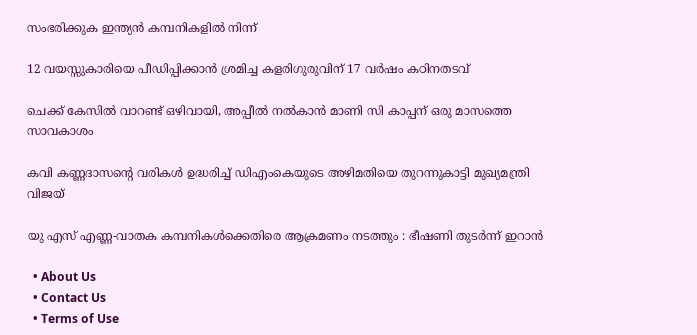സംഭരിക്കുക ഇന്ത്യന്‍ കമ്പനികളില്‍ നിന്ന്

12 വയസ്സുകാരിയെ പീഡിപ്പിക്കാന്‍ ശ്രമിച്ച കളരിഗുരുവിന് 17 വര്‍ഷം കഠിനതടവ്

ചെക്ക് കേസില്‍ വാറണ്ട് ഒഴിവായി, അപ്പീല്‍ നല്‍കാന്‍ മാണി സി കാപ്പന് ഒരു മാസത്തെ സാവകാശം

കവി കണ്ണദാസന്റെ വരികള്‍ ഉദ്ധരിച്ച് ഡിഎംകെയുടെ അഴിമതിയെ തുറന്നുകാട്ടി മുഖ്യമന്ത്രി വിജയ്

യു എസ് എണ്ണ-വാതക കമ്പനികള്‍ക്കെതിരെ ആക്രമണം നടത്തും : ഭീഷണി തുടർന്ന് ഇറാൻ

  • About Us
  • Contact Us
  • Terms of Use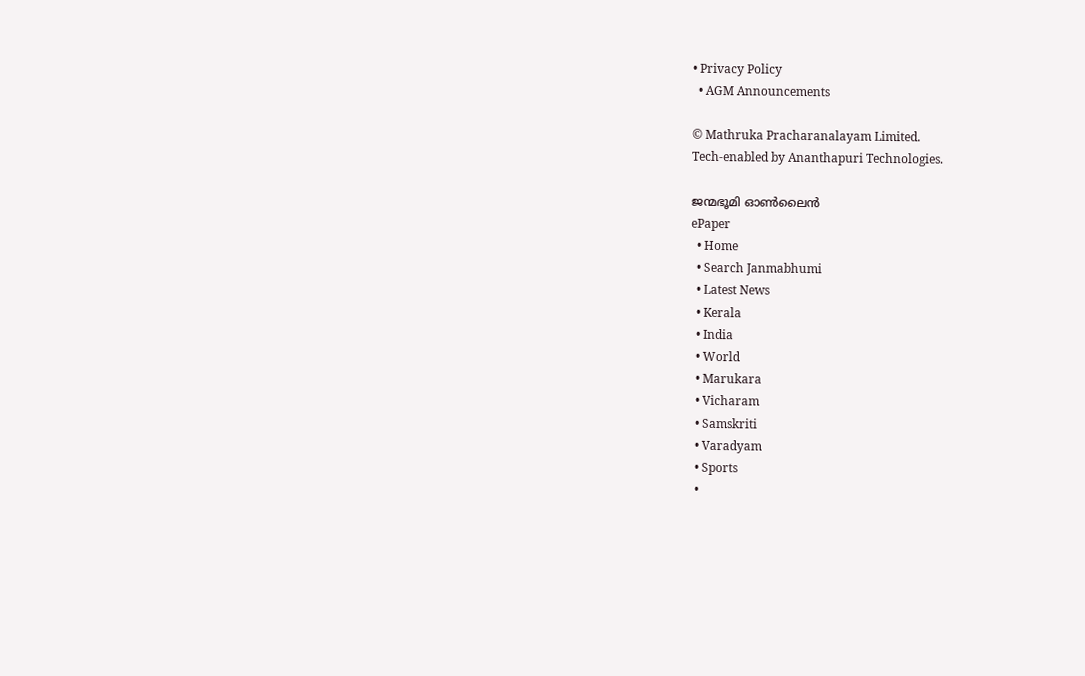• Privacy Policy
  • AGM Announcements

© Mathruka Pracharanalayam Limited.
Tech-enabled by Ananthapuri Technologies.

ജന്മഭൂമി ഓണ്‍ലൈന്‍
ePaper
  • Home
  • Search Janmabhumi
  • Latest News
  • Kerala
  • India
  • World
  • Marukara
  • Vicharam
  • Samskriti
  • Varadyam
  • Sports
  •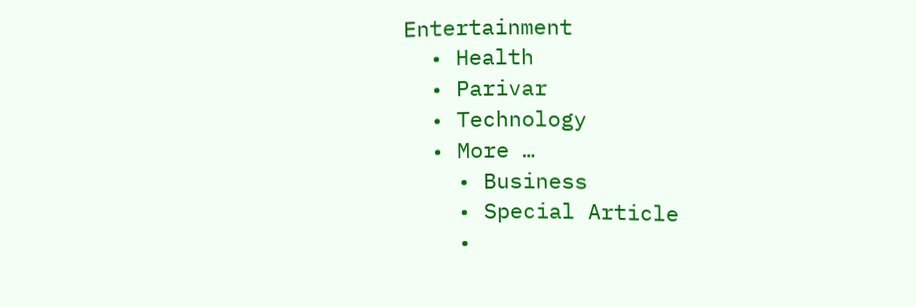Entertainment
  • Health
  • Parivar
  • Technology
  • More …
    • Business
    • Special Article
    •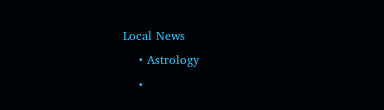Local News
    • Astrology
    •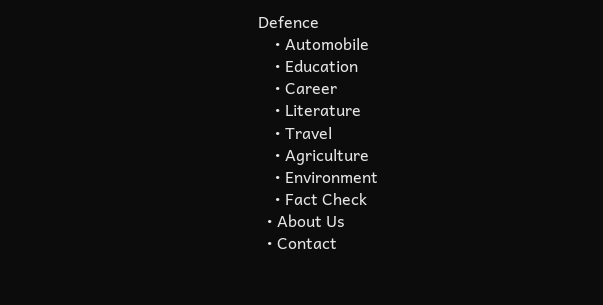Defence
    • Automobile
    • Education
    • Career
    • Literature
    • Travel
    • Agriculture
    • Environment
    • Fact Check
  • About Us
  • Contact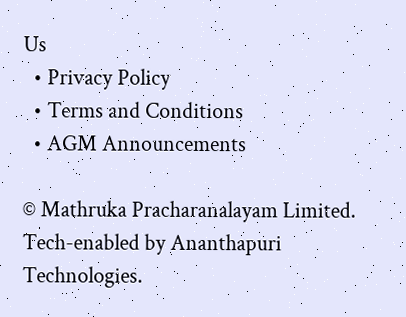Us
  • Privacy Policy
  • Terms and Conditions
  • AGM Announcements

© Mathruka Pracharanalayam Limited.
Tech-enabled by Ananthapuri Technologies.